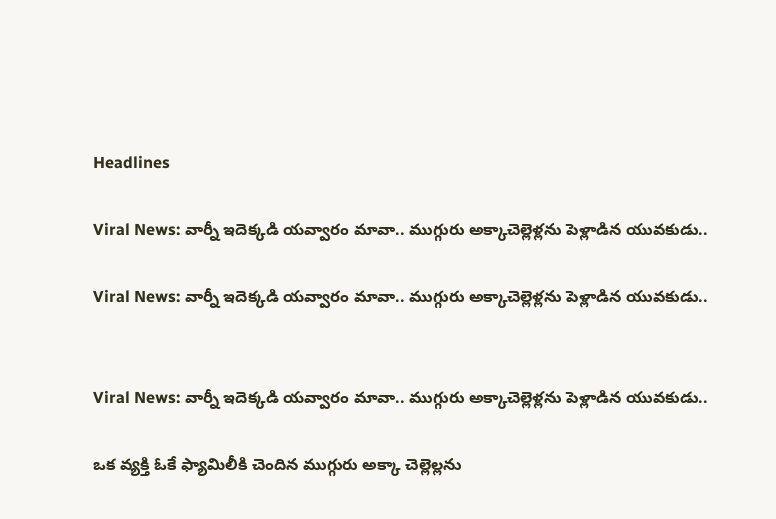Headlines

Viral News: వార్నీ ఇదెక్కడి యవ్వారం మావా.. ముగ్గురు అక్కాచెల్లెళ్లను పెళ్లాడిన యువకుడు..

Viral News: వార్నీ ఇదెక్కడి యవ్వారం మావా.. ముగ్గురు అక్కాచెల్లెళ్లను పెళ్లాడిన యువకుడు..


Viral News: వార్నీ ఇదెక్కడి యవ్వారం మావా.. ముగ్గురు అక్కాచెల్లెళ్లను పెళ్లాడిన యువకుడు..

ఒక వ్యక్తి ఓకే ఫ్యామిలీకి చెందిన ముగ్గురు అక్కా చెల్లెల్లను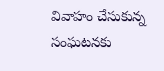వివాహం చేసుకున్న సంఘటనకు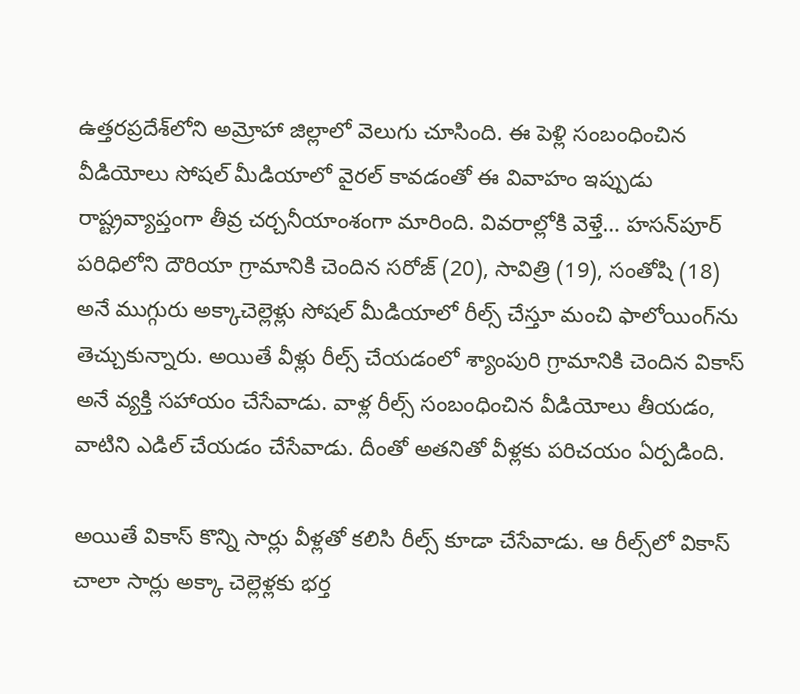ఉత్తరప్రదేశ్‌లోని అమ్రోహా జిల్లాలో వెలుగు చూసింది. ఈ పెళ్లి సంబంధించిన వీడియోలు సోషల్ మీడియాలో వైరల్ కావడంతో ఈ వివాహం ఇప్పుడు రాష్ట్రవ్యాప్తంగా తీవ్ర చర్చనీయాంశంగా మారింది. వివరాల్లోకి వెళ్తే… హసన్‌పూర్ పరిధిలోని దౌరియా గ్రామానికి చెందిన సరోజ్ (20), సావిత్రి (19), సంతోషి (18) అనే ముగ్గురు అక్కాచెల్లెళ్లు సోషల్ మీడియాలో రీల్స్ చేస్తూ మంచి ఫాలోయింగ్‌ను తెచ్చుకున్నారు. అయితే వీళ్లు రీల్స్ చేయడంలో శ్యాంపురి గ్రామానికి చెందిన వికాస్ అనే వ్యక్తి సహాయం చేసేవాడు. వాళ్ల రీల్స్ సంబంధించిన వీడియోలు తీయడం, వాటిని ఎడిల్ చేయడం చేసేవాడు. దీంతో అతనితో వీళ్లకు పరిచయం ఏర్పడింది.

అయితే వికాస్ కొన్ని సార్లు వీళ్లతో కలిసి రీల్స్ కూడా చేసేవాడు. ఆ రీల్స్‌లో వికాస్ చాలా సార్లు అక్కా చెల్లెళ్లకు భర్త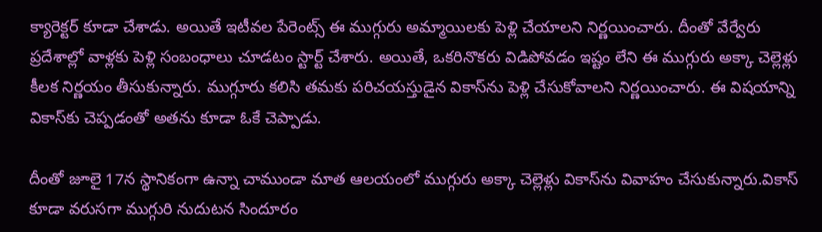క్యారెక్టర్ కూడా చేశాడు. అయితే ఇటీవల పేరెంట్స్ ఈ ముగ్గురు అమ్మాయిలకు పెళ్లి చేయాలని నిర్ణయించారు. దీంతో వేర్వేరు ప్రదేశాల్లో వాళ్లకు పెళ్లి సంబంధాలు చూడటం స్టార్ట్ చేశారు. అయితే, ఒకరినొకరు విడిపోవడం ఇష్టం లేని ఈ ముగ్గురు అక్కా చెల్లెళ్లు కీలక నిర్ణయం తీసుకున్నారు. ముగ్గూరు కలిసి తమకు పరిచయస్తుడైన వికాస్‌ను పెళ్లి చేసుకోవాలని నిర్ణయించారు. ఈ విషయాన్ని వికాస్‌కు చెప్పడంతో అతను కూడా ఓకే చెప్పాడు.

దీంతో జూలై 17న స్థానికంగా ఉన్నా చాముండా మాత ఆలయంలో ముగ్గురు అక్కా చెల్లెళ్లు వికాస్‌ను వివాహం చేసుకున్నారు.వికాస్ కూడా వరుసగా ముగ్గురి నుదుటన సిందూరం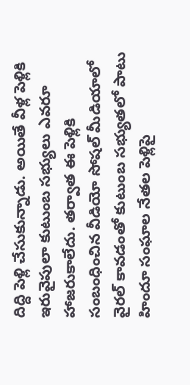దిద్ది పెళ్లి చేసుకున్నాడు. అయితే వీళ్ల పెళ్లికి ఇరువైపులా కుటుంబ సభ్యులు ఎవరూ హాజరుకాలేదు. తర్వాత ఈ పెళ్లికి సంబంధించిన వీడియో సోషల్ మీడియాలో వైరల్ కావడంతో కుటుంబ సభ్యుతలో పాటు హిందూ సంఘాల నేతల పెళ్లిపై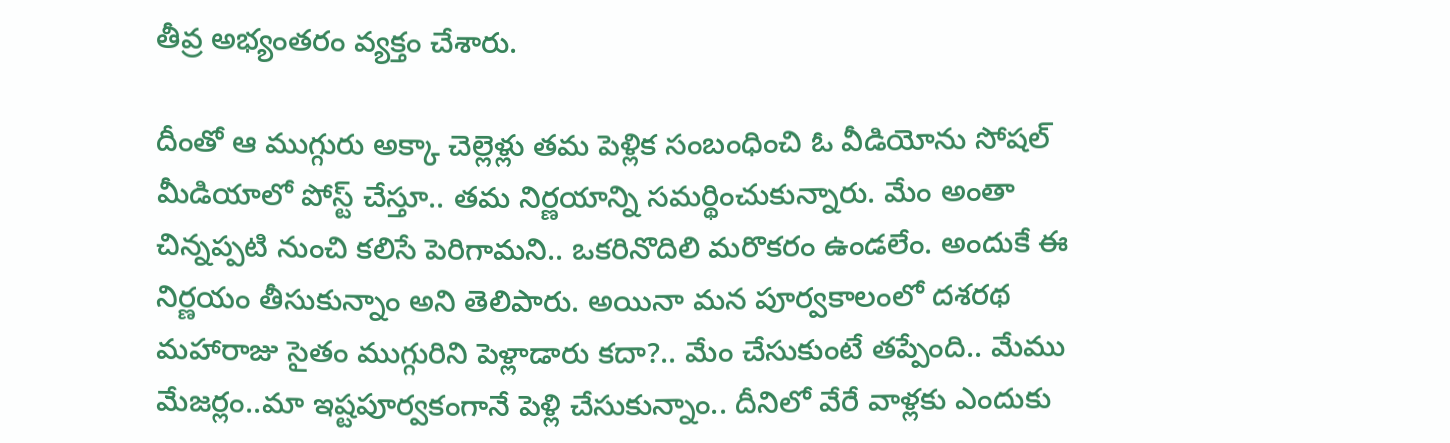తీవ్ర అభ్యంతరం వ్యక్తం చేశారు.

దీంతో ఆ ముగ్గురు అక్కా చెల్లెళ్లు తమ పెళ్లిక సంబంధించి ఓ వీడియోను సోషల్‌ మీడియాలో పోస్ట్ చేస్తూ.. తమ నిర్ణయాన్ని సమర్థించుకున్నారు. మేం అంతా చిన్నప్పటి నుంచి కలిసే పెరిగామని.. ఒకరినొదిలి మరొకరం ఉండలేం. అందుకే ఈ నిర్ణయం తీసుకున్నాం అని తెలిపారు. అయినా మన పూర్వకాలంలో దశరథ మహారాజు సైతం ముగ్గురిని పెళ్లాడారు కదా?.. మేం చేసుకుంటే తప్పేంది.. మేము మేజర్లం..మా ఇష్టపూర్వకంగానే పెళ్లి చేసుకున్నాం.. దీనిలో వేరే వాళ్లకు ఎందుకు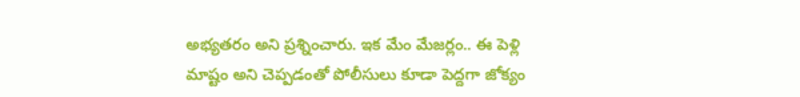అభ్యతరం అని ప్రశ్నించారు. ఇక మేం మేజర్లం.. ఈ పెళ్లి మాష్టం అని చెప్పడంతో పోలీసులు కూడా పెద్దగా జోక్యం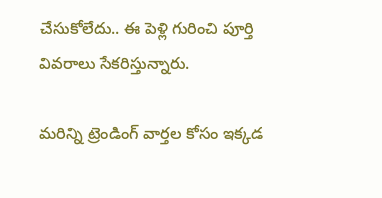చేసుకోలేదు.. ఈ పెళ్లి గురించి పూర్తి వివరాలు సేకరిస్తున్నారు.

మరిన్ని ట్రెండింగ్ వార్తల కోసం ఇక్కడ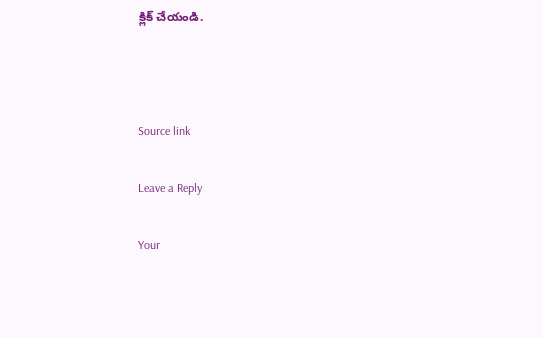క్లిక్ చేయండి.



Source link

Leave a Reply

Your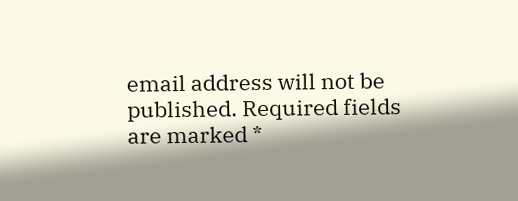email address will not be published. Required fields are marked *